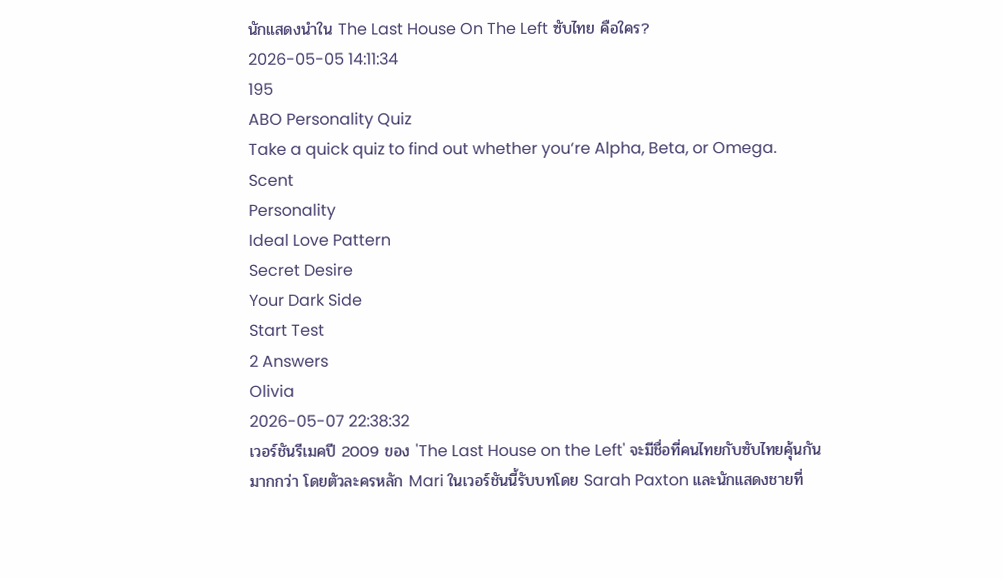นักแสดงนำใน The Last House On The Left ซับไทย คือใคร?
2026-05-05 14:11:34
195
ABO Personality Quiz
Take a quick quiz to find out whether you‘re Alpha, Beta, or Omega.
Scent
Personality
Ideal Love Pattern
Secret Desire
Your Dark Side
Start Test
2 Answers
Olivia
2026-05-07 22:38:32
เวอร์ชันรีเมคปี 2009 ของ 'The Last House on the Left' จะมีชื่อที่คนไทยกับซับไทยคุ้นกันมากกว่า โดยตัวละครหลัก Mari ในเวอร์ชันนี้รับบทโดย Sarah Paxton และนักแสดงชายที่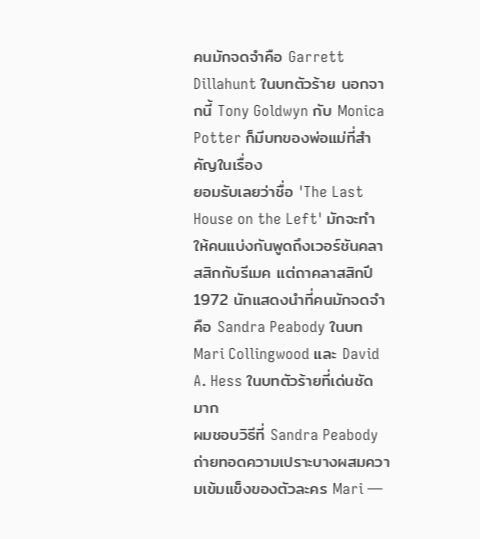คนมักจดจำคือ Garrett Dillahunt ในบทตัวร้าย นอกจากนี้ Tony Goldwyn กับ Monica Potter ก็มีบทของพ่อแม่ที่สำคัญในเรื่อง
ยอมรับเลยว่าชื่อ 'The Last House on the Left' มักจะทำให้คนแบ่งกันพูดถึงเวอร์ชันคลาสสิกกับรีเมค แต่ถาคลาสสิกปี 1972 นักแสดงนำที่คนมักจดจำคือ Sandra Peabody ในบท Mari Collingwood และ David A. Hess ในบทตัวร้ายที่เด่นชัดมาก
ผมชอบวิธีที่ Sandra Peabody ถ่ายทอดความเปราะบางผสมความเข้มแข็งของตัวละคร Mari —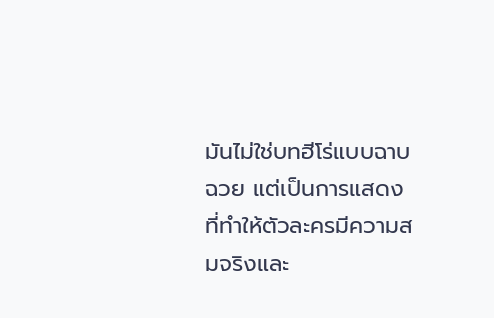มันไม่ใช่บทฮีโร่แบบฉาบฉวย แต่เป็นการแสดงที่ทำให้ตัวละครมีความสมจริงและ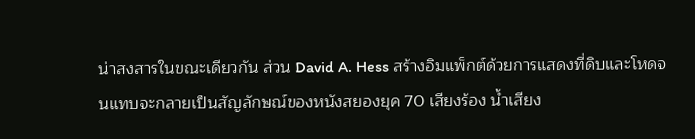น่าสงสารในขณะเดียวกัน ส่วน David A. Hess สร้างอิมแพ็กต์ด้วยการแสดงที่ดิบและโหดจนแทบจะกลายเป็นสัญลักษณ์ของหนังสยองยุค 70 เสียงร้อง น้ำเสียง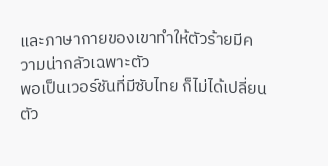และภาษากายของเขาทำให้ตัวร้ายมีความน่ากลัวเฉพาะตัว
พอเป็นเวอร์ชันที่มีซับไทย ก็ไม่ได้เปลี่ยนตัว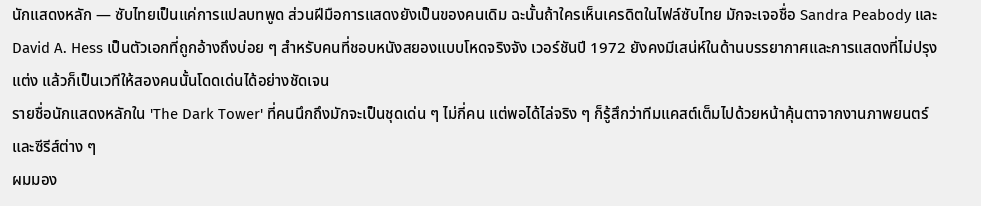นักแสดงหลัก — ซับไทยเป็นแค่การแปลบทพูด ส่วนฝีมือการแสดงยังเป็นของคนเดิม ฉะนั้นถ้าใครเห็นเครดิตในไฟล์ซับไทย มักจะเจอชื่อ Sandra Peabody และ David A. Hess เป็นตัวเอกที่ถูกอ้างถึงบ่อย ๆ สำหรับคนที่ชอบหนังสยองแบบโหดจริงจัง เวอร์ชันปี 1972 ยังคงมีเสน่ห์ในด้านบรรยากาศและการแสดงที่ไม่ปรุงแต่ง แล้วก็เป็นเวทีให้สองคนนั้นโดดเด่นได้อย่างชัดเจน
รายชื่อนักแสดงหลักใน 'The Dark Tower' ที่คนนึกถึงมักจะเป็นชุดเด่น ๆ ไม่กี่คน แต่พอได้ไล่จริง ๆ ก็รู้สึกว่าทีมแคสต์เต็มไปด้วยหน้าคุ้นตาจากงานภาพยนตร์และซีรีส์ต่าง ๆ
ผมมอง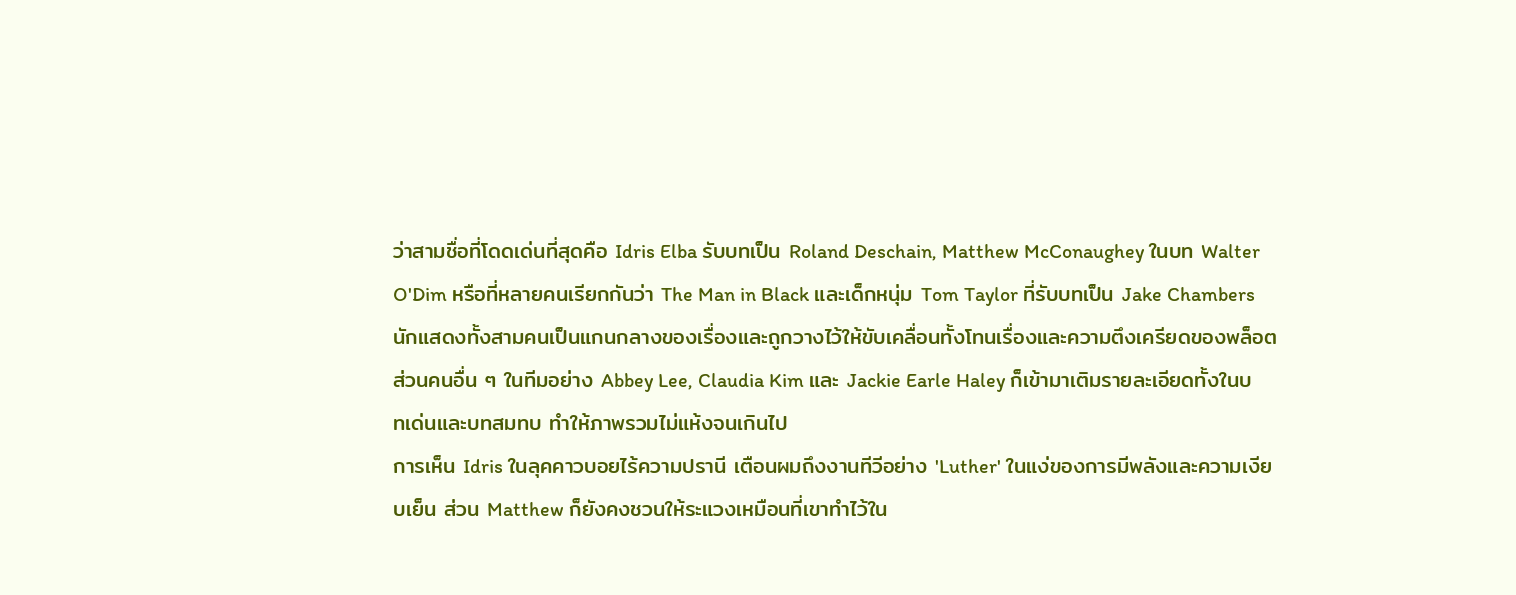ว่าสามชื่อที่โดดเด่นที่สุดคือ Idris Elba รับบทเป็น Roland Deschain, Matthew McConaughey ในบท Walter O'Dim หรือที่หลายคนเรียกกันว่า The Man in Black และเด็กหนุ่ม Tom Taylor ที่รับบทเป็น Jake Chambers นักแสดงทั้งสามคนเป็นแกนกลางของเรื่องและถูกวางไว้ให้ขับเคลื่อนทั้งโทนเรื่องและความตึงเครียดของพล็อต ส่วนคนอื่น ๆ ในทีมอย่าง Abbey Lee, Claudia Kim และ Jackie Earle Haley ก็เข้ามาเติมรายละเอียดทั้งในบทเด่นและบทสมทบ ทำให้ภาพรวมไม่แห้งจนเกินไป
การเห็น Idris ในลุคคาวบอยไร้ความปรานี เตือนผมถึงงานทีวีอย่าง 'Luther' ในแง่ของการมีพลังและความเงียบเย็น ส่วน Matthew ก็ยังคงชวนให้ระแวงเหมือนที่เขาทำไว้ใน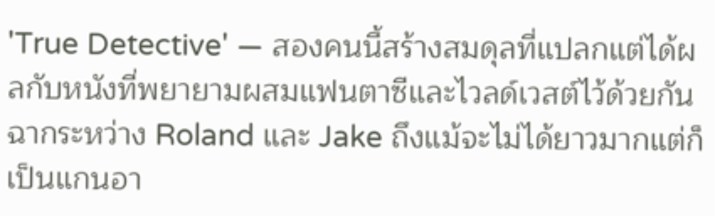'True Detective' — สองคนนี้สร้างสมดุลที่แปลกแต่ได้ผลกับหนังที่พยายามผสมแฟนตาซีและไวลด์เวสต์ไว้ด้วยกัน ฉากระหว่าง Roland และ Jake ถึงแม้จะไม่ได้ยาวมากแต่ก็เป็นแกนอา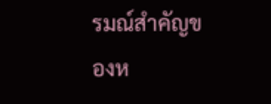รมณ์สำคัญของห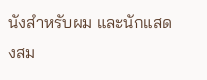นังสำหรับผม และนักแสดงสม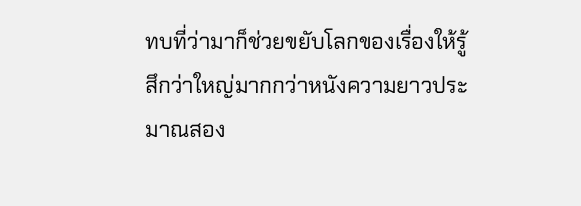ทบที่ว่ามาก็ช่วยขยับโลกของเรื่องให้รู้สึกว่าใหญ่มากกว่าหนังความยาวประมาณสอง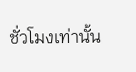ชั่วโมงเท่านั้น